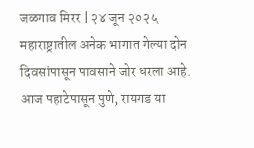जळगाव मिरर | २४ जून २०२५
महाराष्ट्रातील अनेक भागात गेल्या दोन दिवसांपासून पावसाने जोर धरला आहे. आज पहाटेपासून पुणे, रायगड या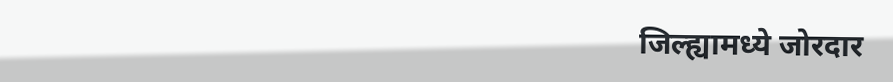जिल्ह्यामध्ये जोरदार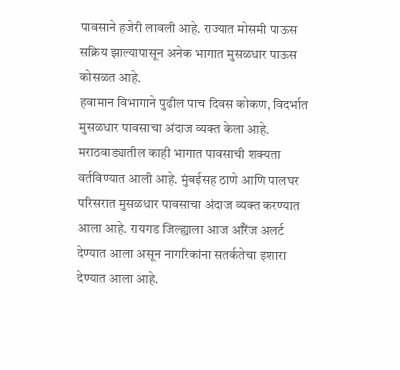पावसाने हजेरी लावली आहे. राज्यात मोसमी पाऊस सक्रिय झाल्यापासून अनेक भागात मुसळधार पाऊस कोसळत आहे.
हवामान विभागाने पुढील पाच दिवस कोकण, विदर्भात मुसळधार पावसाचा अंदाज व्यक्त केला आहे. मराठवाड्यातील काही भागात पावसाची शक्यता वर्तविण्यात आली आहे. मुंबईसह ठाणे आणि पालघर परिसरात मुसळधार पावसाचा अंदाज व्यक्त करण्यात आला आहे. रायगड जिल्ह्याला आज ऑरेंज अलर्ट देण्यात आला असून नागरिकांना सतर्कतेचा इशारा देण्यात आला आहे.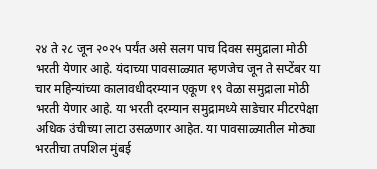२४ ते २८ जून २०२५ पर्यंत असे सलग पाच दिवस समुद्राला मोठी भरती येणार आहे. यंदाच्या पावसाळ्यात म्हणजेच जून ते सप्टेंबर या चार महिन्यांच्या कालावधीदरम्यान एकूण १९ वेळा समुद्राला मोठी भरती येणार आहे. या भरती दरम्यान समुद्रामध्ये साडेचार मीटरपेक्षा अधिक उंचीच्या लाटा उसळणार आहेत. या पावसाळ्यातील मोठ्या भरतीचा तपशिल मुंबई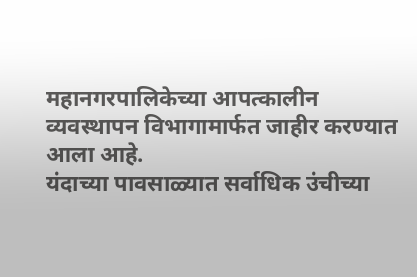महानगरपालिकेच्या आपत्कालीन व्यवस्थापन विभागामार्फत जाहीर करण्यात आला आहे.
यंदाच्या पावसाळ्यात सर्वाधिक उंचीच्या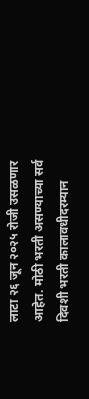लाटा २६ जून २०२५ रोजी उसळणार आहेत. मोठी भरती असण्याच्या सर्व दिवशी भरती कालावधीदरम्यान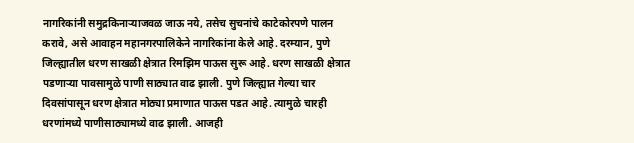नागरिकांनी समुद्रकिनाऱ्याजवळ जाऊ नये, तसेच सुचनांचे काटेकोरपणे पालन करावे, असे आवाहन महानगरपालिकेने नागरिकांना केले आहे. दरम्यान, पुणे जिल्ह्यातील धरण साखळी क्षेत्रात रिमझिम पाऊस सुरू आहे. धरण साखळी क्षेत्रात पडणाऱ्या पावसामुळे पाणी साठ्यात वाढ झाली. पुणे जिल्ह्यात गेल्या चार दिवसांपासून धरण क्षेत्रात मोठ्या प्रमाणात पाऊस पडत आहे. त्यामुळे चारही धरणांमध्ये पाणीसाठ्यामध्ये वाढ झाली. आजही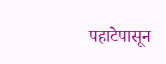पहाटेपासून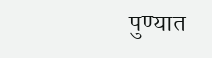पुण्यात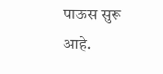पाऊस सुरू आहे.